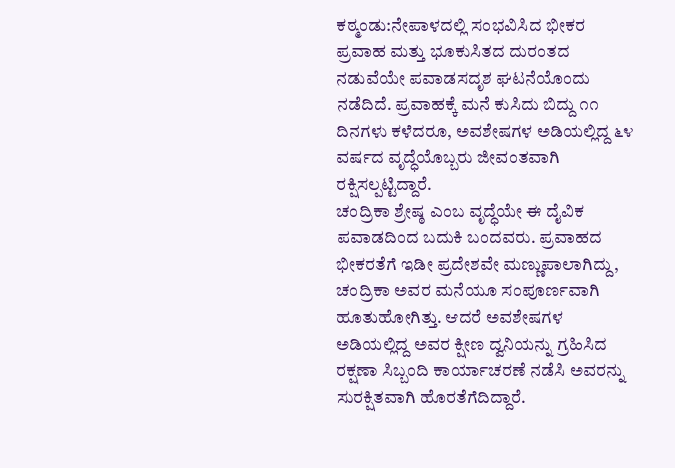ಕಠ್ಮಂಡು:ನೇಪಾಳದಲ್ಲಿ ಸಂಭವಿಸಿದ ಭೀಕರ ಪ್ರವಾಹ ಮತ್ತು ಭೂಕುಸಿತದ ದುರಂತದ ನಡುವೆಯೇ ಪವಾಡಸದೃಶ ಘಟನೆಯೊಂದು ನಡೆದಿದೆ. ಪ್ರವಾಹಕ್ಕೆ ಮನೆ ಕುಸಿದು ಬಿದ್ದು ೧೧ ದಿನಗಳು ಕಳೆದರೂ, ಅವಶೇಷಗಳ ಅಡಿಯಲ್ಲಿದ್ದ ೬೪ ವರ್ಷದ ವೃದ್ಧೆಯೊಬ್ಬರು ಜೀವಂತವಾಗಿ ರಕ್ಷಿಸಲ್ಪಟ್ಟಿದ್ದಾರೆ.
ಚಂದ್ರಿಕಾ ಶ್ರೇಷ್ಠ ಎಂಬ ವೃದ್ಧೆಯೇ ಈ ದೈವಿಕ ಪವಾಡದಿಂದ ಬದುಕಿ ಬಂದವರು. ಪ್ರವಾಹದ ಭೀಕರತೆಗೆ ಇಡೀ ಪ್ರದೇಶವೇ ಮಣ್ಣುಪಾಲಾಗಿದ್ದು, ಚಂದ್ರಿಕಾ ಅವರ ಮನೆಯೂ ಸಂಪೂರ್ಣವಾಗಿ ಹೂತುಹೋಗಿತ್ತು. ಆದರೆ ಅವಶೇಷಗಳ ಅಡಿಯಲ್ಲಿದ್ದ ಅವರ ಕ್ಷೀಣ ದ್ವನಿಯನ್ನು ಗ್ರಹಿಸಿದ ರಕ್ಷಣಾ ಸಿಬ್ಬಂದಿ ಕಾರ್ಯಾಚರಣೆ ನಡೆಸಿ ಅವರನ್ನು ಸುರಕ್ಷಿತವಾಗಿ ಹೊರತೆಗೆದಿದ್ದಾರೆ.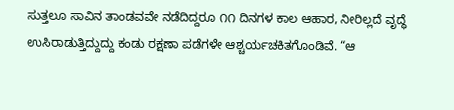ಸುತ್ತಲೂ ಸಾವಿನ ತಾಂಡವವೇ ನಡೆದಿದ್ದರೂ ೧೧ ದಿನಗಳ ಕಾಲ ಆಹಾರ, ನೀರಿಲ್ಲದೆ ವೃದ್ಧೆ ಉಸಿರಾಡುತ್ತಿದ್ದುದ್ದು ಕಂಡು ರಕ್ಷಣಾ ಪಡೆಗಳೇ ಆಶ್ಚರ್ಯಚಕಿತಗೊಂಡಿವೆ. “ಆ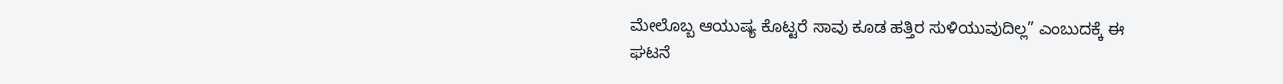ಮೇಲೊಬ್ಬ ಆಯುಷ್ಯ ಕೊಟ್ಟರೆ ಸಾವು ಕೂಡ ಹತ್ತಿರ ಸುಳಿಯುವುದಿಲ್ಲ” ಎಂಬುದಕ್ಕೆ ಈ ಘಟನೆ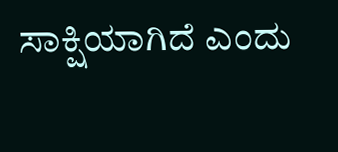ಸಾಕ್ಷಿಯಾಗಿದೆ ಎಂದು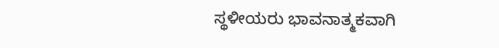ಸ್ಥಳೀಯರು ಭಾವನಾತ್ಮಕವಾಗಿ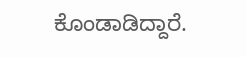ಕೊಂಡಾಡಿದ್ದಾರೆ.